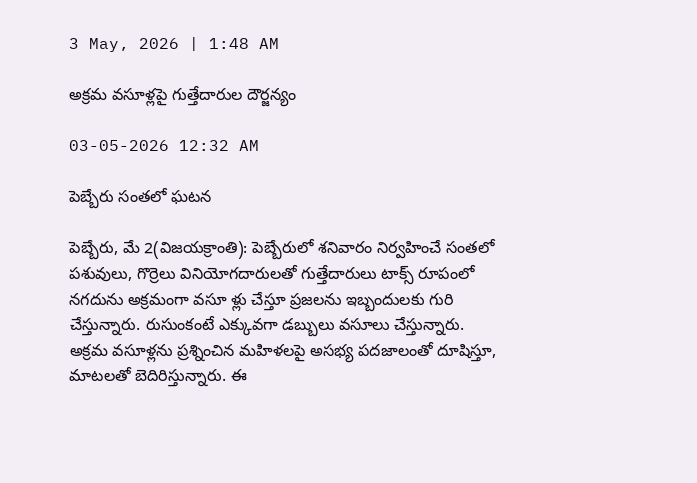3 May, 2026 | 1:48 AM

అక్రమ వసూళ్లపై గుత్తేదారుల దౌర్జన్యం

03-05-2026 12:32 AM

పెబ్బేరు సంతలో ఘటన

పెబ్బేరు, మే 2(విజయక్రాంతి): పెబ్బేరులో శనివారం నిర్వహించే సంతలో పశువులు, గొర్రెలు వినియోగదారులతో గుత్తేదారులు టాక్స్ రూపంలో నగదును అక్రమంగా వసూ ళ్లు చేస్తూ ప్రజలను ఇబ్బందులకు గురి చేస్తున్నారు. రుసుంకంటే ఎక్కువగా డబ్బులు వసూలు చేస్తున్నారు. అక్రమ వసూళ్లను ప్రశ్నించిన మహిళలపై అసభ్య పదజాలంతో దూషిస్తూ, మాటలతో బెదిరిస్తున్నారు. ఈ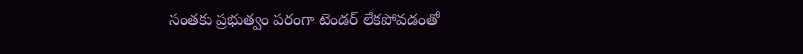సంతకు ప్రభుత్వం పరంగా టెండర్ లేకపోవడంతో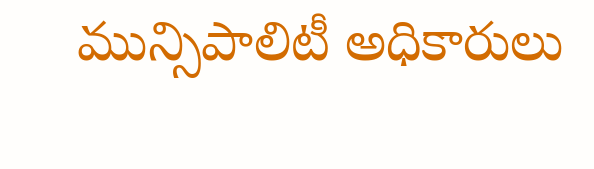మున్సిపాలిటీ అధికారులు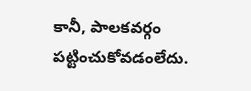కానీ, పాలకవర్గం పట్టించుకోవడంలేదు.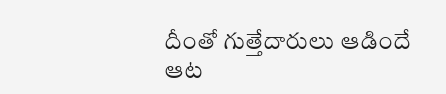దీంతో గుత్తేదారులు ఆడిందే ఆట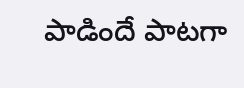పాడిందే పాటగా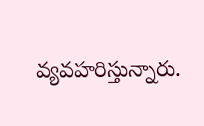వ్యవహరిస్తున్నారు.